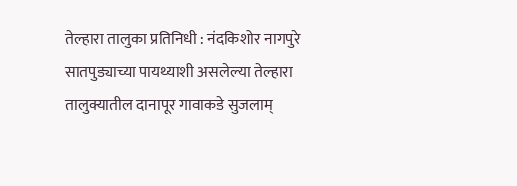तेल्हारा तालुका प्रतिनिधी : नंदकिशोर नागपुरे
सातपुड्याच्या पायथ्याशी असलेल्या तेल्हारा तालुक्यातील दानापूर गावाकडे सुजलाम्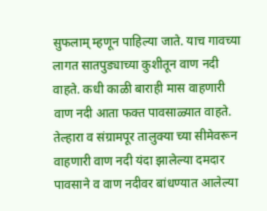सुफलाम् म्हणून पाहिल्या जाते. याच गावच्या लागत सातपुड्याच्या कुशीतून वाण नदी वाहते. कधी काळी बाराही मास वाहणारी वाण नदी आता फक्त पावसाळ्यात वाहते. तेल्हारा व संग्रामपूर तालुक्या च्या सीमेवरून वाहणारी वाण नदी यंदा झालेल्या दमदार पावसाने व वाण नदीवर बांधण्यात आलेल्या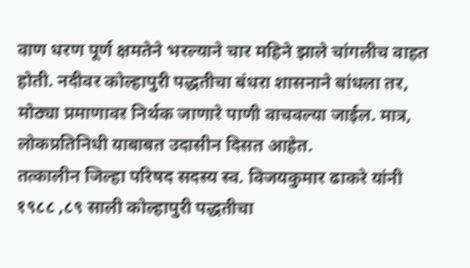वाण धरण पूर्ण क्षमतेने भरल्याने चार महिने झाले चांगलीच वाहत होती. नदीवर कोल्हापुरी पद्धतीचा बंधरा शासनाने बांधला तर, मोठ्या प्रमाणावर निर्थक जाणारे पाणी वाचवल्या जाईल. मात्र, लोकप्रतिनिधी याबाबत उदासीन दिसत आहेत.
तत्कालीन जिल्हा परिषद सदस्य स्व. विजयकुमार ढाकरे यांनी १९८८ ,८९ साली कोल्हापुरी पद्धतीचा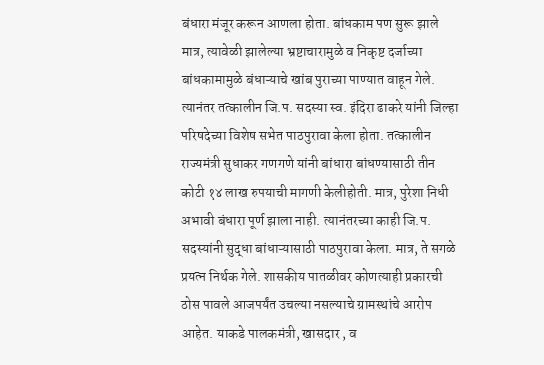बंधारा मंजूर करून आणला होता. बांधकाम पण सुरू झाले मात्र, त्यावेळी झालेल्या भ्रष्टाचारामुळे व निकृष्ट दर्जाच्या बांधकामामुळे बंधाऱ्याचे खांब पुराच्या पाण्यात वाहून गेले. त्यानंतर तत्कालीन जि.प. सदस्या स्व. इंदिरा ढाकरे यांनी जिल्हा परिषदेच्या विशेष सभेत पाठपुरावा केला होता. तत्कालीन राज्यमंत्री सुधाकर गणगणे यांनी बांधारा बांधण्यासाठी तीन कोटी १४ लाख रुपयाची मागणी केलीहोती. मात्र, पुरेशा निधी अभावी बंधारा पूर्ण झाला नाही. त्यानंतरच्या काही जि.प. सदस्यांनी सुद्धा बांधाऱ्यासाठी पाठपुरावा केला. मात्र, ते सगळे प्रयत्न निर्थक गेले. शासकीय पातळीवर कोणत्याही प्रकारची ठोस पावले आजपर्यंत उचल्या नसल्याचे ग्रामस्थांचे आरोप आहेत. याकडे पालकमंत्री, खासदार , व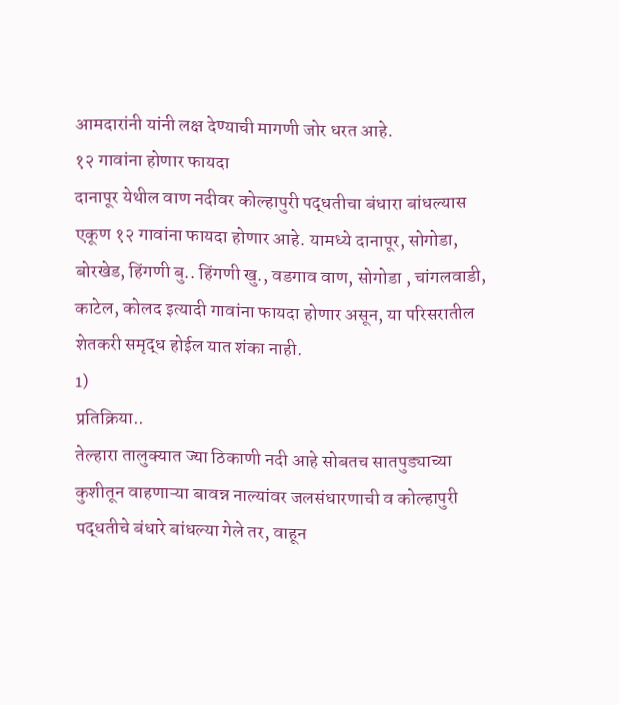आमदारांनी यांनी लक्ष देण्याची मागणी जोर धरत आहे.
१२ गावांना होणार फायदा
दानापूर येथील वाण नदीवर कोल्हापुरी पद्धतीचा बंधारा बांधल्यास एकूण १२ गावांना फायदा होणार आहे. यामध्ये दानापूर, सोगोडा, बोरखेड, हिंगणी बु.. हिंगणी खु., वडगाव वाण, सोगोडा , चांगलवाडी, काटेल, कोलद इत्यादी गावांना फायदा होणार असून, या परिसरातील शेतकरी समृद्ध होईल यात शंका नाही.
1)
प्रतिक्रिया..
तेल्हारा तालुक्यात ज्या ठिकाणी नदी आहे सोबतच सातपुड्याच्या कुशीतून वाहणाऱ्या बावन्न नाल्यांवर जलसंधारणाची व कोल्हापुरी पद्धतीचे बंधारे बांधल्या गेले तर, वाहून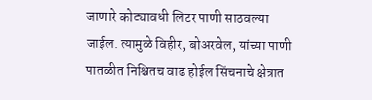जाणारे कोट्यावधी लिटर पाणी साठवल्या जाईल. त्यामुळे विहीर, बोअरवेल, यांच्या पाणी पातळीत निश्चितच वाढ होईल सिंचनाचे क्षेत्रात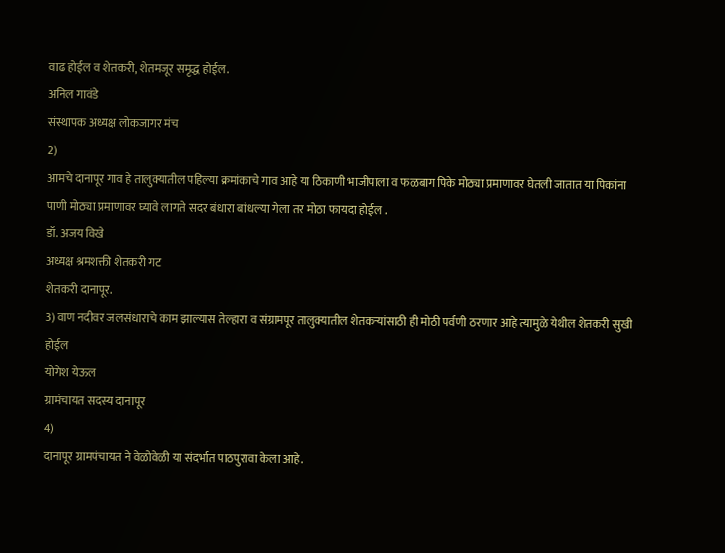वाढ होईल व शेतकरी, शेतमजूर समृद्ध होईल.
अनिल गावंडे
संस्थापक अध्यक्ष लोकजागर मंच
2)
आमचे दानापूर गाव हे तालुक्यातील पहिल्या क्रमांकाचे गाव आहे या ठिकाणी भाजीपाला व फळबाग पिके मोठ्या प्रमाणावर घेतली जातात या पिकांना पाणी मोठ्या प्रमाणावर घ्यावे लागते सदर बंधारा बांधल्या गेला तर मोठा फायदा होईल .
डॉ. अजय विखे
अध्यक्ष श्रमशक्ती शेतकरी गट
शेतकरी दानापूर.
3) वाण नदीवर जलसंधाराचे काम झाल्यास तेल्हारा व संग्रामपूर तालुक्यातील शेतकऱ्यांसाठी ही मोठी पर्वणी ठरणार आहे त्यामुळे येथील शेतकरी सुखी होईल
योगेश येऊल
ग्रामंचायत सदस्य दानापूर
4)
दानापूर ग्रामपंचायत ने वेळोवेळी या संदर्भात पाठपुरावा केला आहे.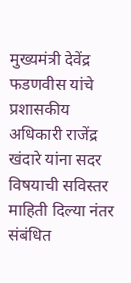मुख्यमंत्री देवेंद्र फडणवीस यांचे प्रशासकीय अधिकारी राजेंद्र खंदारे यांना सदर विषयाची सविस्तर माहिती दिल्या नंतर संबंधित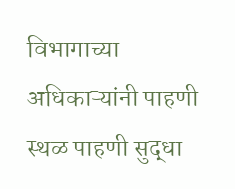विभागाच्या अधिकाऱ्यांनी पाहणी स्थळ पाहणी सुद्धा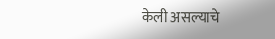केली असल्याचे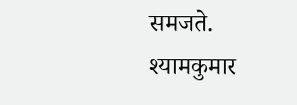समजते.
श्यामकुमार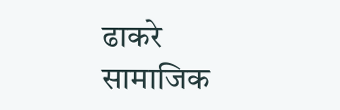ढाकरे
सामाजिक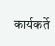कार्यकर्ते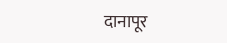दानापूर